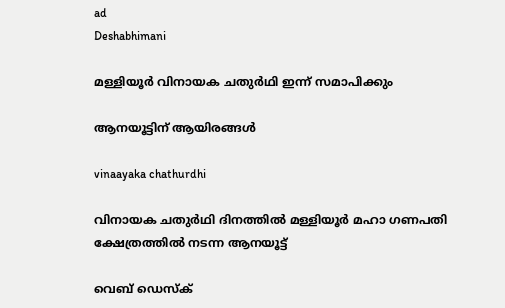ad
Deshabhimani

മള്ളിയൂര്‍ വിനായക ചതുര്‍ഥി ഇന്ന്‌ സമാപിക്കും

ആനയൂട്ടിന്‌ ആയിരങ്ങൾ

vinaayaka chathurdhi

വിനായക ചതുര്‍ഥി ദിനത്തിൽ മള്ളിയൂർ മഹാ ഗണപതി ക്ഷേത്രത്തിൽ നടന്ന ആനയൂട്ട്

വെബ് ഡെസ്ക്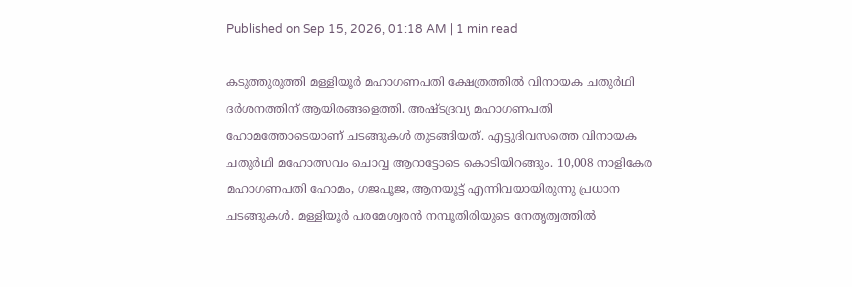Published on Sep 15, 2026, 01:18 AM | 1 min read

കടുത്തുരുത്തി മള്ളിയൂർ മഹാഗണപതി ക്ഷേത്രത്തിൽ വിനായക ചതുര്‍ഥി ദർശനത്തിന് ആയിരങ്ങളെത്തി. അഷ്ടദ്രവ്യ മഹാഗണപതി ഹോമത്തോടെയാണ് ചടങ്ങുകൾ തുടങ്ങിയത്‌. എട്ടുദിവസത്തെ വിനായക ചതുര്‍ഥി മഹോത്സവം ചൊവ്വ ആറാട്ടോടെ കൊടിയിറങ്ങും. 10,008 നാളികേര മഹാഗണപതി ഹോമം, ഗജപൂജ, ആനയൂട്ട് എന്നിവയായിരുന്നു പ്രധാന ചടങ്ങുകൾ. മള്ളിയൂർ പരമേശ്വരൻ നമ്പൂതിരിയുടെ നേതൃത്വത്തിൽ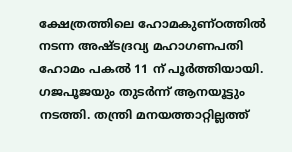ക്ഷേത്രത്തിലെ ഹോമകുണ്ഠത്തിൽ നടന്ന അഷ്ടദ്രവ്യ മഹാഗണപതി ഹോമം പകൽ 11 ന്‌ പൂർത്തിയായി. ഗജപൂജയും തുടർന്ന് ആനയൂട്ടും നടത്തി. തന്ത്രി മനയത്താറ്റില്ലത്ത്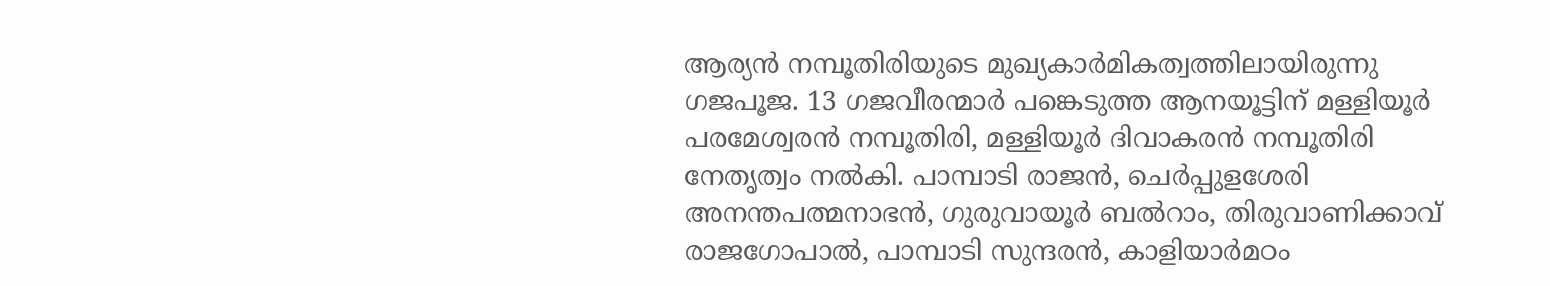ആര്യൻ നമ്പൂതിരിയുടെ മുഖ്യകാർമികത്വത്തിലായിരുന്നു ഗജപൂജ. 13 ഗജവീരന്മാർ പങ്കെടുത്ത ആനയൂട്ടിന് മള്ളിയൂർ പരമേശ്വരൻ നമ്പൂതിരി, മള്ളിയൂർ ദിവാകരൻ നമ്പൂതിരി നേതൃത്വം നൽകി. പാമ്പാടി രാജൻ, ചെര്‍പ്പുളശേരി അനന്തപത്മനാഭന്‍, ഗുരുവായൂര്‍ ബല്‍റാം, തിരുവാണിക്കാവ് രാജഗോപാല്‍, പാമ്പാടി സുന്ദരന്‍, കാളിയാര്‍മഠം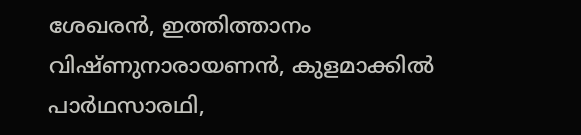ശേഖരന്‍, ഇത്തിത്താനം വിഷ്ണുനാരായണന്‍, കുളമാക്കില്‍ പാര്‍ഥസാരഥി,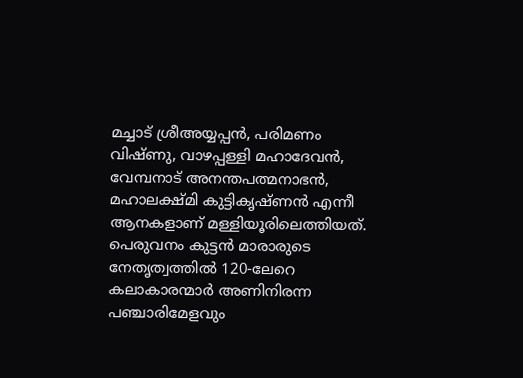മച്ചാട് ശ്രീഅയ്യപ്പന്‍, പരിമണം വിഷ്ണു, വാഴപ്പള്ളി മഹാദേവന്‍, വേമ്പനാട് അനന്തപത്മനാഭൻ, മഹാലക്ഷ്മി കുട്ടികൃഷ്ണന്‍ എന്നീ ആനകളാണ് മള്ളിയൂരിലെത്തിയത്. പെരുവനം കുട്ടൻ മാരാരുടെ നേതൃത്വത്തിൽ 120-ലേറെ കലാകാരന്മാർ അണിനിരന്ന പഞ്ചാരിമേളവും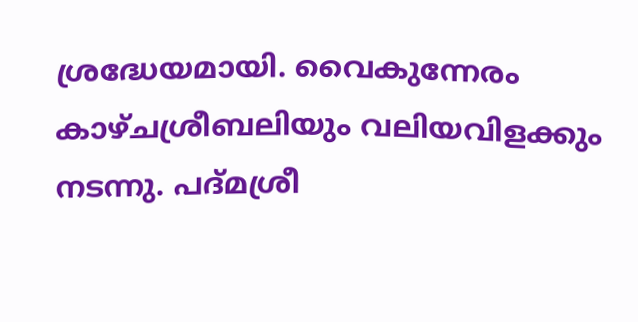ശ്രദ്ധേയമായി. വൈകുന്നേരം കാഴ്ചശ്രീബലിയും വലിയവിളക്കും നടന്നു. പദ്മശ്രീ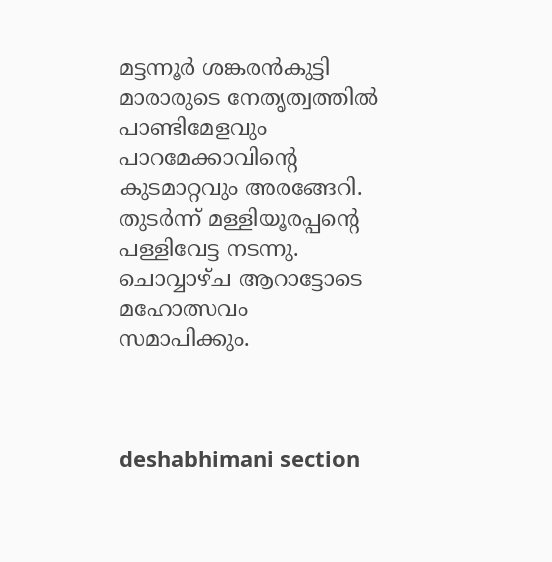മട്ടന്നൂർ ശങ്കരൻകുട്ടി മാരാരുടെ നേതൃത്വത്തിൽ പാണ്ടിമേളവും പാറമേക്കാവിന്റെ കുടമാറ്റവും അരങ്ങേറി. തുടർന്ന് മള്ളിയൂരപ്പന്റെ പള്ളിവേട്ട നടന്നു. ചൊവ്വാഴ്‌ച ആറാട്ടോടെ മഹോത്സവം സമാപിക്കും.



deshabhimani section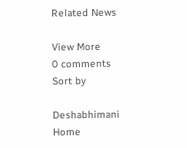Related News

View More
0 comments
Sort by

Deshabhimani
Home